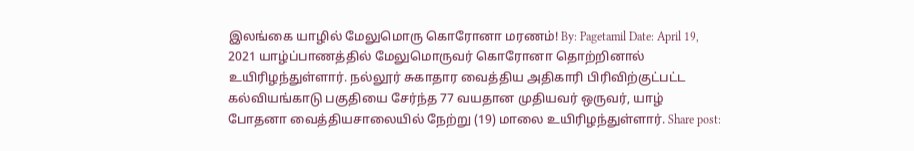இலங்கை யாழில் மேலுமொரு கொரோனா மரணம்! By: Pagetamil Date: April 19, 2021 யாழ்ப்பாணத்தில் மேலுமொருவர் கொரோனா தொற்றினால் உயிரிழந்துள்ளார். நல்லூர் சுகாதார வைத்திய அதிகாரி பிரிவிற்குட்பட்ட கல்வியங்காடு பகுதியை சேர்ந்த 77 வயதான முதியவர் ஒருவர், யாழ் போதனா வைத்தியசாலையில் நேற்று (19) மாலை உயிரிழந்துள்ளார். Share post: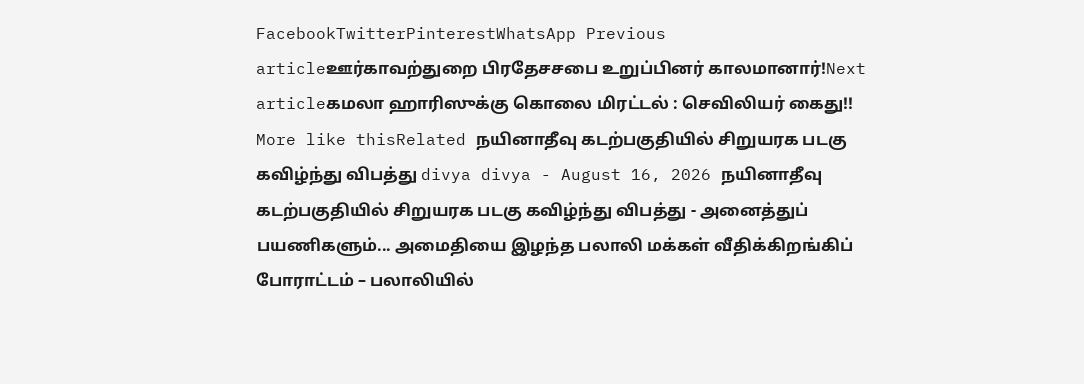FacebookTwitterPinterestWhatsApp Previous articleஊர்காவற்துறை பிரதேசசபை உறுப்பினர் காலமானார்!Next articleகமலா ஹாரிஸுக்கு கொலை மிரட்டல் : செவிலியர் கைது!! More like thisRelated நயினாதீவு கடற்பகுதியில் சிறுயரக படகு கவிழ்ந்து விபத்து divya divya - August 16, 2026 நயினாதீவு கடற்பகுதியில் சிறுயரக படகு கவிழ்ந்து விபத்து - அனைத்துப் பயணிகளும்... அமைதியை இழந்த பலாலி மக்கள் வீதிக்கிறங்கிப் போராட்டம் – பலாலியில்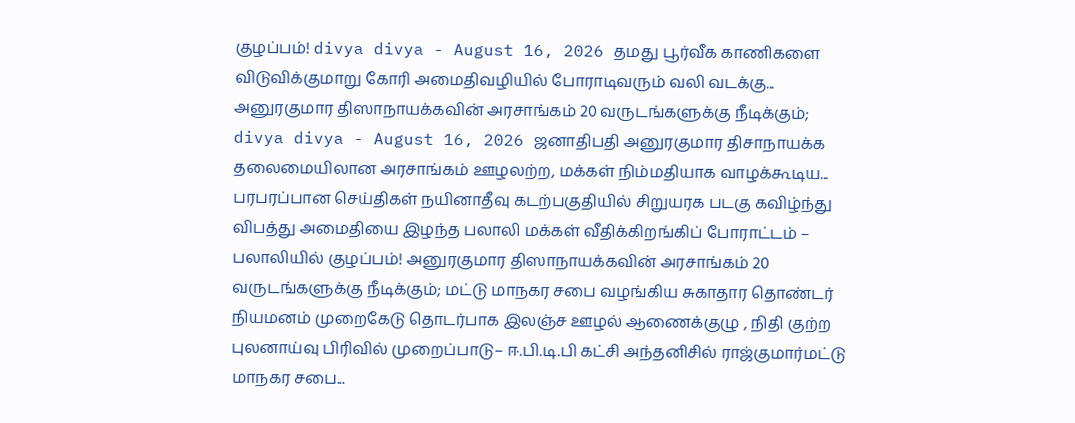குழப்பம்! divya divya - August 16, 2026 தமது பூர்வீக காணிகளை விடுவிக்குமாறு கோரி அமைதிவழியில் போராடிவரும் வலி வடக்கு... அனுரகுமார திஸாநாயக்கவின் அரசாங்கம் 20 வருடங்களுக்கு நீடிக்கும்; divya divya - August 16, 2026 ஜனாதிபதி அனுரகுமார திசாநாயக்க தலைமையிலான அரசாங்கம் ஊழலற்ற, மக்கள் நிம்மதியாக வாழக்கூடிய... பரபரப்பான செய்திகள் நயினாதீவு கடற்பகுதியில் சிறுயரக படகு கவிழ்ந்து விபத்து அமைதியை இழந்த பலாலி மக்கள் வீதிக்கிறங்கிப் போராட்டம் – பலாலியில் குழப்பம்! அனுரகுமார திஸாநாயக்கவின் அரசாங்கம் 20 வருடங்களுக்கு நீடிக்கும்; மட்டு மாநகர சபை வழங்கிய சுகாதார தொண்டர் நியமனம் முறைகேடு தொடர்பாக இலஞ்ச ஊழல் ஆணைக்குழு , நிதி குற்ற புலனாய்வு பிரிவில் முறைப்பாடு– ஈ.பி.டி.பி கட்சி அந்தனிசில் ராஜ்குமார்மட்டு மாநகர சபை...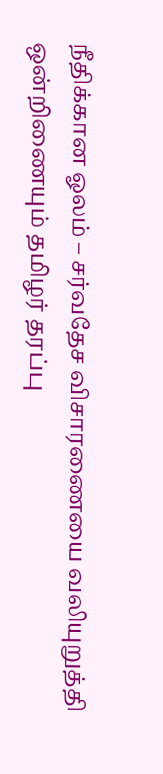நீதிக்கான ஓலம் – சர்வதேச விசாரணையை வலியுறுத்தி ஒன்றிணையும் தமிழர் தரப்பு